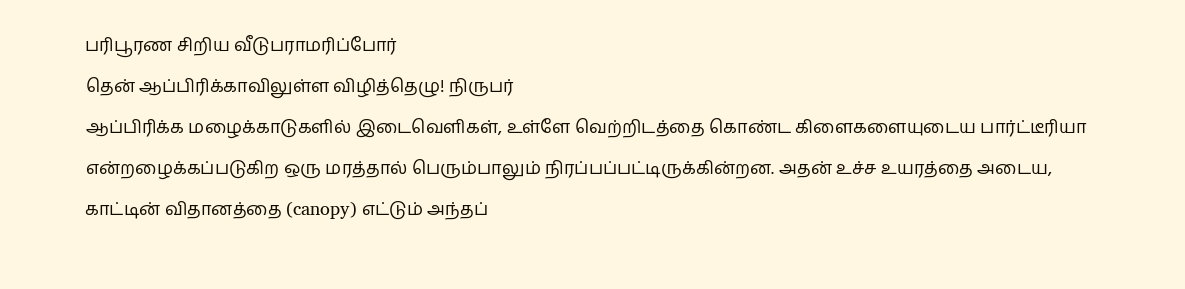பரிபூரண சிறிய வீடுபராமரிப்போர்
தென் ஆப்பிரிக்காவிலுள்ள விழித்தெழு! நிருபர்
ஆப்பிரிக்க மழைக்காடுகளில் இடைவெளிகள், உள்ளே வெற்றிடத்தை கொண்ட கிளைகளையுடைய பார்ட்டீரியா என்றழைக்கப்படுகிற ஒரு மரத்தால் பெரும்பாலும் நிரப்பப்பட்டிருக்கின்றன. அதன் உச்ச உயரத்தை அடைய, காட்டின் விதானத்தை (canopy) எட்டும் அந்தப்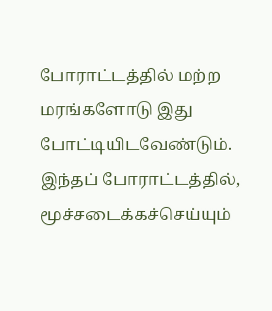போராட்டத்தில் மற்ற மரங்களோடு இது போட்டியிடவேண்டும். இந்தப் போராட்டத்தில், மூச்சடைக்கச்செய்யும்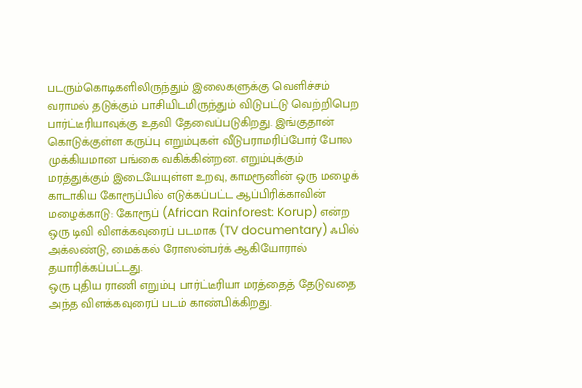படரும்கொடிகளிலிருந்தும் இலைகளுக்கு வெளிச்சம் வராமல் தடுக்கும் பாசியிடமிருந்தும் விடுபட்டு வெற்றிபெற பார்ட்டீரியாவுக்கு உதவி தேவைப்படுகிறது. இங்குதான் கொடுக்குள்ள கருப்பு எறும்புகள் வீடுபராமரிப்போர் போல முக்கியமான பங்கை வகிக்கின்றன. எறும்புக்கும் மரத்துக்கும் இடையேயுள்ள உறவு, காமரூனின் ஒரு மழைக் காடாகிய கோரூப்பில் எடுக்கப்பட்ட ஆப்பிரிக்காவின் மழைக்காடு: கோரூப் (African Rainforest: Korup) என்ற ஒரு டிவி விளக்கவுரைப் படமாக (TV documentary) ஃபில் அக்லண்டு, மைக்கல் ரோஸன்பர்க் ஆகியோரால் தயாரிக்கப்பட்டது.
ஒரு புதிய ராணி எறும்பு பார்ட்டீரியா மரத்தைத் தேடுவதை அந்த விளக்கவுரைப் படம் காண்பிக்கிறது.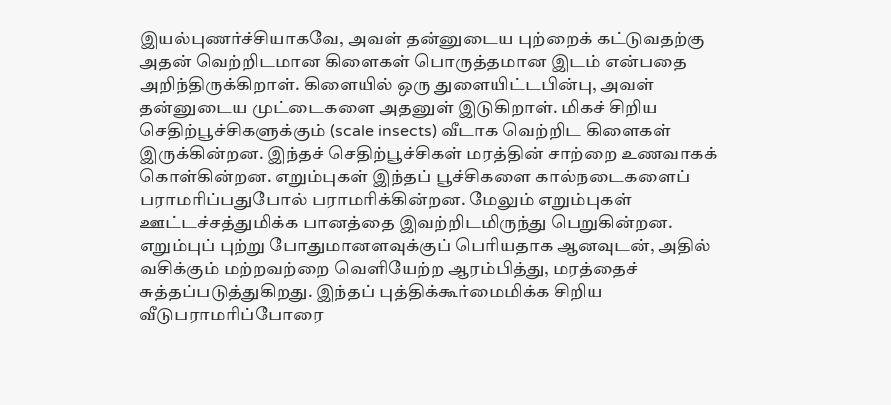இயல்புணர்ச்சியாகவே, அவள் தன்னுடைய புற்றைக் கட்டுவதற்கு அதன் வெற்றிடமான கிளைகள் பொருத்தமான இடம் என்பதை அறிந்திருக்கிறாள். கிளையில் ஒரு துளையிட்டபின்பு, அவள் தன்னுடைய முட்டைகளை அதனுள் இடுகிறாள். மிகச் சிறிய செதிற்பூச்சிகளுக்கும் (scale insects) வீடாக வெற்றிட கிளைகள் இருக்கின்றன. இந்தச் செதிற்பூச்சிகள் மரத்தின் சாற்றை உணவாகக் கொள்கின்றன. எறும்புகள் இந்தப் பூச்சிகளை கால்நடைகளைப் பராமரிப்பதுபோல் பராமரிக்கின்றன. மேலும் எறும்புகள் ஊட்டச்சத்துமிக்க பானத்தை இவற்றிடமிருந்து பெறுகின்றன.
எறும்புப் புற்று போதுமானளவுக்குப் பெரியதாக ஆனவுடன், அதில் வசிக்கும் மற்றவற்றை வெளியேற்ற ஆரம்பித்து, மரத்தைச் சுத்தப்படுத்துகிறது. இந்தப் புத்திக்கூர்மைமிக்க சிறிய வீடுபராமரிப்போரை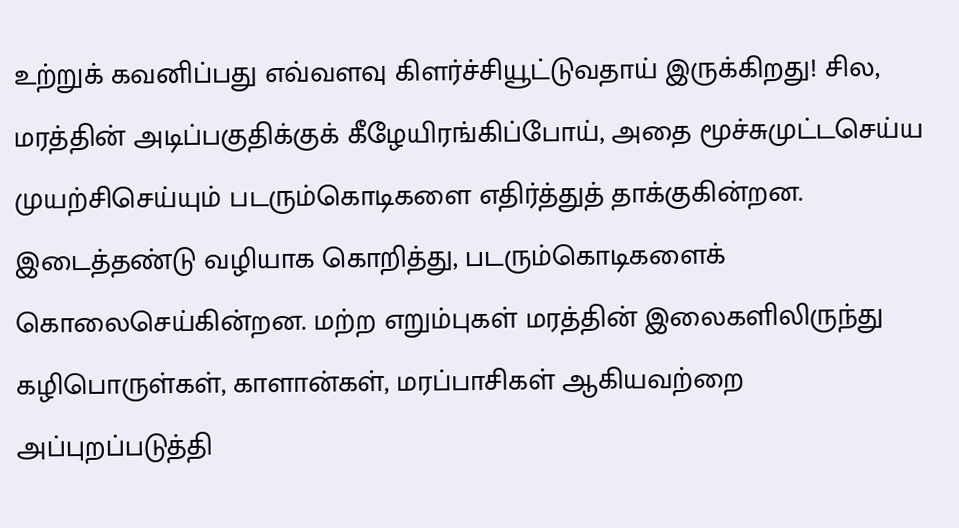உற்றுக் கவனிப்பது எவ்வளவு கிளர்ச்சியூட்டுவதாய் இருக்கிறது! சில, மரத்தின் அடிப்பகுதிக்குக் கீழேயிரங்கிப்போய், அதை மூச்சுமுட்டசெய்ய முயற்சிசெய்யும் படரும்கொடிகளை எதிர்த்துத் தாக்குகின்றன. இடைத்தண்டு வழியாக கொறித்து, படரும்கொடிகளைக் கொலைசெய்கின்றன. மற்ற எறும்புகள் மரத்தின் இலைகளிலிருந்து கழிபொருள்கள், காளான்கள், மரப்பாசிகள் ஆகியவற்றை அப்புறப்படுத்தி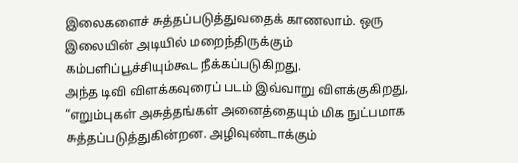இலைகளைச் சுத்தப்படுத்துவதைக் காணலாம். ஒரு இலையின் அடியில் மறைந்திருக்கும் கம்பளிப்பூச்சியும்கூட நீக்கப்படுகிறது.
அந்த டிவி விளக்கவுரைப் படம் இவ்வாறு விளக்குகிறது, “எறும்புகள் அசுத்தங்கள் அனைத்தையும் மிக நுட்பமாக சுத்தப்படுத்துகின்றன. அழிவுண்டாக்கும்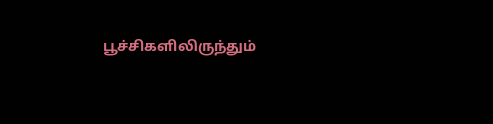பூச்சிகளிலிருந்தும்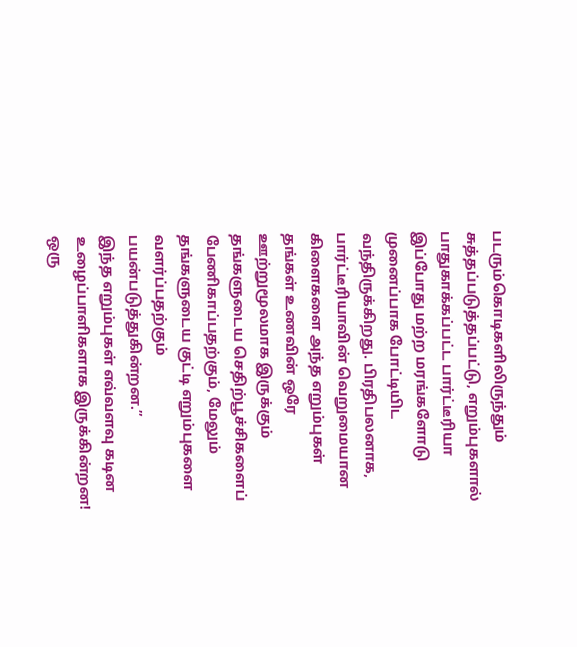படரும்கொடிகளிலிருந்தும் சுத்தப்படுத்தப்பட்டு, எறும்புகளால் பாதுகாக்கப்பட்ட பார்ட்டீரியா இப்போது மற்ற மரங்களோடு முனைப்பாக போட்டியிட வந்திருக்கிறது. பிரதிபலனாக, பார்ட்டீரியாவின் வெறுமையான கிளைகளை அந்த எறும்புகள் தங்கள் உணவின் ஒரே ஊற்றுமூலமாக இருக்கும் தங்களுடைய செதிற்பூச்சிகளைப் பேணிகாப்பதற்கும், மேலும் தங்களுடைய குட்டி எறும்புகளை வளர்ப்பதற்கும் பயன்படுத்துகின்றன.”
இந்த எறும்புகள் எவ்வளவு கடின உழைப்பாளிகளாக இருக்கின்றன! ஒரு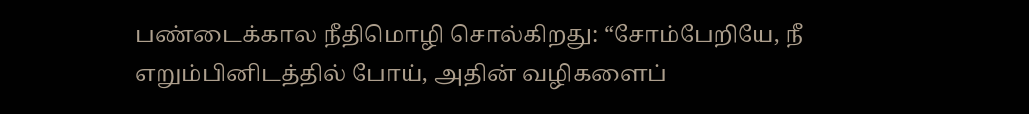பண்டைக்கால நீதிமொழி சொல்கிறது: “சோம்பேறியே, நீ எறும்பினிடத்தில் போய், அதின் வழிகளைப்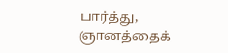பார்த்து, ஞானத்தைக்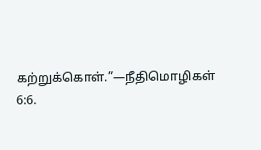கற்றுக்கொள்.”—நீதிமொழிகள் 6:6.